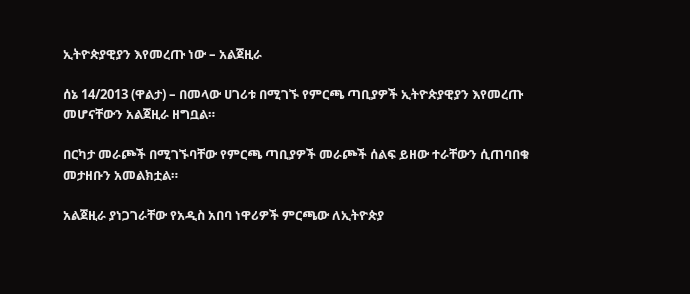ኢትዮጵያዊያን እየመረጡ ነው – አልጀዚራ

ሰኔ 14/2013 (ዋልታ) – በመላው ሀገሪቱ በሚገኙ የምርጫ ጣቢያዎች ኢትዮጵያዊያን እየመረጡ መሆናቸውን አልጀዚራ ዘግቧል።

በርካታ መራጮች በሚገኙባቸው የምርጫ ጣቢያዎች መራጮች ሰልፍ ይዘው ተራቸውን ሲጠባበቁ መታዘቡን አመልክቷል።

አልጀዚራ ያነጋገራቸው የአዲስ አበባ ነዋሪዎች ምርጫው ለኢትዮጵያ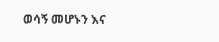ወሳኝ መሆኑን እና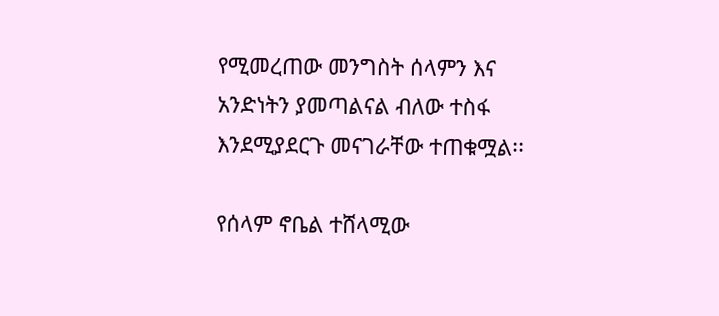የሚመረጠው መንግስት ሰላምን እና አንድነትን ያመጣልናል ብለው ተስፋ እንደሚያደርጉ መናገራቸው ተጠቁሟል፡፡

የሰላም ኖቤል ተሸላሚው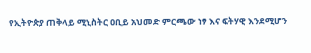የኢትዮጵያ ጠቅላይ ሚኒስትር ዐቢይ አህመድ ምርጫው ነፃ እና ፍትሃዊ እንደሚሆን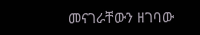መናገራቸውን ዘገባው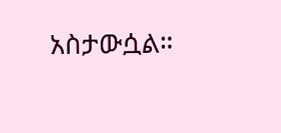አስታውሷል።